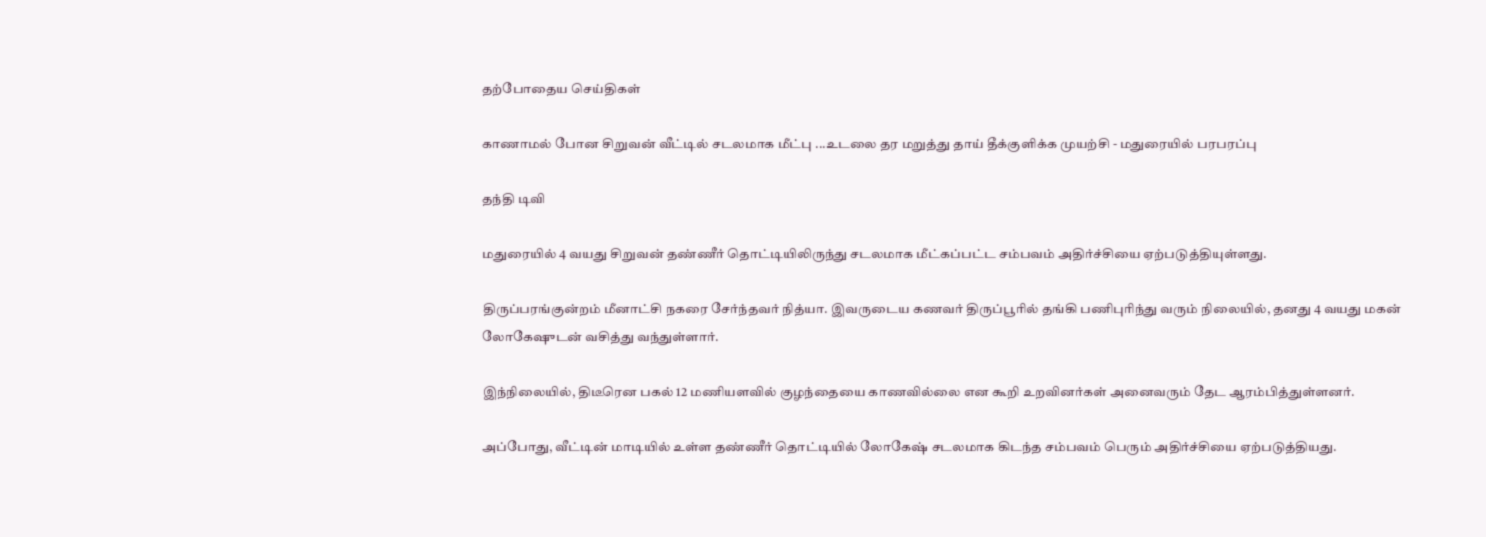தற்போதைய செய்திகள்

காணாமல் போன சிறுவன் வீட்டில் சடலமாக மீட்பு ...உடலை தர மறுத்து தாய் தீக்குளிக்க முயற்சி - மதுரையில் பரபரப்பு

தந்தி டிவி

மதுரையில் 4 வயது சிறுவன் தண்ணீர் தொட்டியிலிருந்து சடலமாக மீட்கப்பட்ட சம்பவம் அதிர்ச்சியை ஏற்படுத்தியுள்ளது.

திருப்பரங்குன்றம் மீனாட்சி நகரை சேர்ந்தவர் நித்யா. இவருடைய கணவர் திருப்பூரில் தங்கி பணிபுரிந்து வரும் நிலையில், தனது 4 வயது மகன் லோகேஷுடன் வசித்து வந்துள்ளார்.

இந்நிலையில், திடீரென பகல் 12 மணியளவில் குழந்தையை காணவில்லை என கூறி உறவினர்கள் அனைவரும் தேட ஆரம்பித்துள்ளனர்.

அப்போது, வீட்டின் மாடியில் உள்ள தண்ணீர் தொட்டியில் லோகேஷ் சடலமாக கிடந்த சம்பவம் பெரும் அதிர்ச்சியை ஏற்படுத்தியது.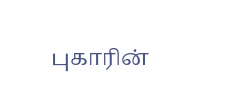புகாரின்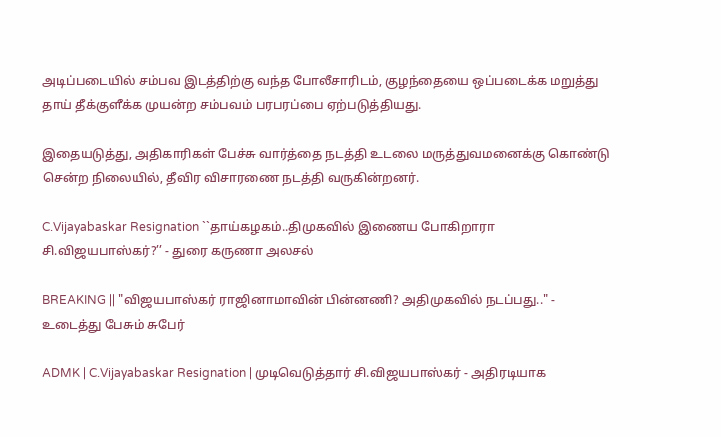அடிப்படையில் சம்பவ இடத்திற்கு வந்த போலீசாரிடம், குழந்தையை ஒப்படைக்க மறுத்து தாய் தீக்குளீக்க முயன்ற சம்பவம் பரபரப்பை ஏற்படுத்தியது.

இதையடுத்து, அதிகாரிகள் பேச்சு வார்த்தை நடத்தி உடலை மருத்துவமனைக்கு கொண்டு சென்ற நிலையில், தீவிர விசாரணை நடத்தி வருகின்றனர்.

C.Vijayabaskar Resignation ``தாய்கழகம்..திமுகவில் இணைய போகிறாரா சி.விஜயபாஸ்கர்?’’ - துரை கருணா அலசல்

BREAKING || "விஜயபாஸ்கர் ராஜினாமாவின் பின்னணி? அதிமுகவில் நடப்பது.." - உடைத்து பேசும் சுபேர்

ADMK | C.Vijayabaskar Resignation | முடிவெடுத்தார் சி.விஜயபாஸ்கர் - அதிரடியாக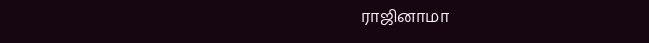ராஜினாமா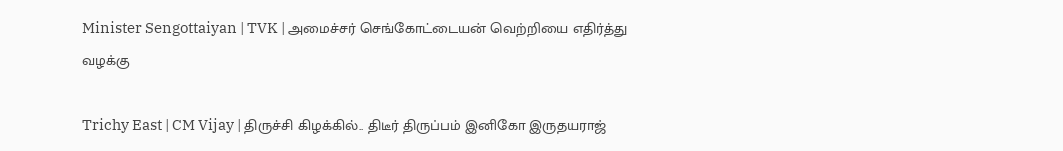Minister Sengottaiyan | TVK | அமைச்சர் செங்கோட்டையன் வெற்றியை எதிர்த்து வழக்கு

Trichy East | CM Vijay | திருச்சி கிழக்கில்.. திடீர் திருப்பம் இனிகோ இருதயராஜ்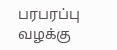பரபரப்பு வழக்கு